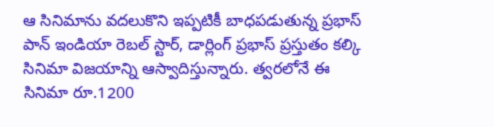ఆ సినిమాను వదలుకొని ఇప్పటికీ బాధపడుతున్న ప్రభాస్
పాన్ ఇండియా రెబల్ స్టార్, డార్లింగ్ ప్రభాస్ ప్రస్తుతం కల్కి సినిమా విజయాన్ని ఆస్వాదిస్తున్నారు. త్వరలోనే ఈ సినిమా రూ.1200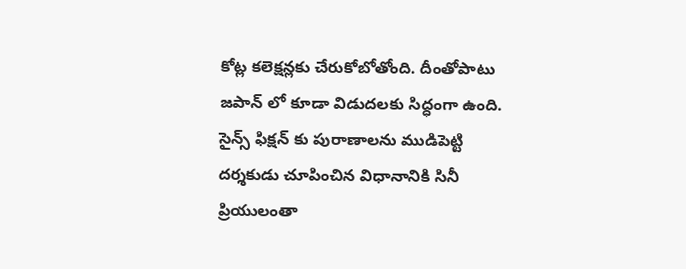కోట్ల కలెక్షన్లకు చేరుకోబోతోంది. దీంతోపాటు జపాన్ లో కూడా విడుదలకు సిద్ధంగా ఉంది. సైన్స్ ఫిక్షన్ కు పురాణాలను ముడిపెట్టి దర్శకుడు చూపించిన విధానానికి సినీ ప్రియులంతా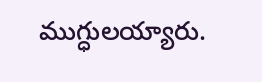ముగ్ధులయ్యారు.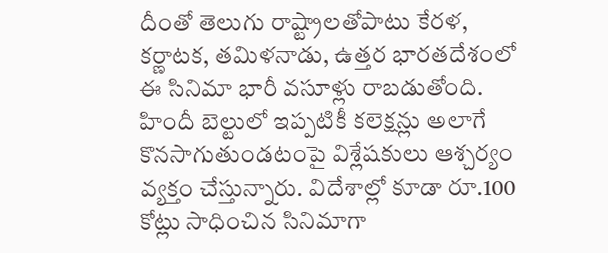దీంతో తెలుగు రాష్ట్రాలతోపాటు కేరళ, కర్ణాటక, తమిళనాడు, ఉత్తర భారతదేశంలో ఈ సినిమా భారీ వసూళ్లు రాబడుతోంది. హిందీ బెల్టులో ఇప్పటికీ కలెక్షన్లు అలాగే కొనసాగుతుండటంపై విశ్లేషకులు ఆశ్చర్యం వ్యక్తం చేస్తున్నారు. విదేశాల్లో కూడా రూ.100 కోట్లు సాధించిన సినిమాగా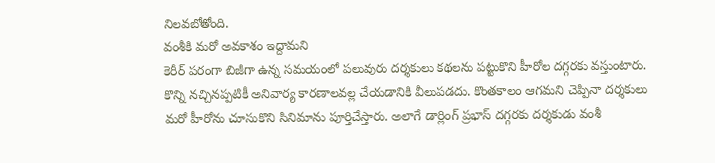నిలవబోతోంది.
వంశీకి మరో అవకాశం ఇద్దామని
కెరీర్ పరంగా బిజీగా ఉన్న సమయంలో పలువురు దర్శకులు కథలను పట్టుకొని హీరోల దగ్గరకు వస్తుంటారు. కొన్ని నచ్చినప్పటికీ అనివార్య కారణాలవల్ల చేయడానికి వీలుపడదు. కొంతకాలం ఆగమని చెప్పినా దర్శకులు మరో హీరోను చూసుకొని సినిమాను పూర్తిచేస్తారు. అలాగే డార్లింగ్ ప్రభాస్ దగ్గరకు దర్శకుడు వంశీ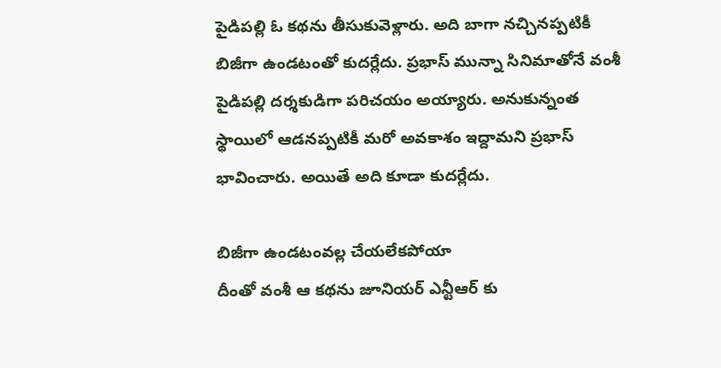పైడిపల్లి ఓ కథను తీసుకువెళ్లారు. అది బాగా నచ్చినప్పటికీ బిజీగా ఉండటంతో కుదర్లేదు. ప్రభాస్ మున్నా సినిమాతోనే వంశీ పైడిపల్లి దర్శకుడిగా పరిచయం అయ్యారు. అనుకున్నంత స్థాయిలో ఆడనప్పటికీ మరో అవకాశం ఇద్దామని ప్రభాస్ భావించారు. అయితే అది కూడా కుదర్లేదు.

బిజీగా ఉండటంవల్ల చేయలేకపోయా
దీంతో వంశీ ఆ కథను జూనియర్ ఎన్టీఆర్ కు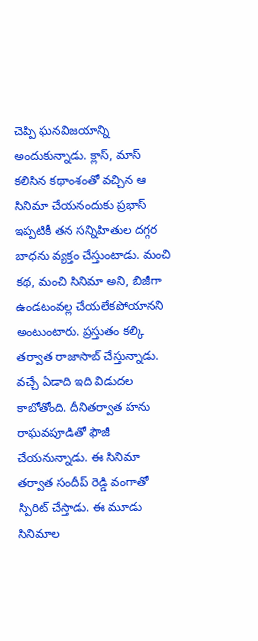చెప్పి ఘనవిజయాన్ని అందుకున్నాడు. క్లాస్, మాస్ కలిసిన కథాంశంతో వచ్చిన ఆ సినిమా చేయనందుకు ప్రభాస్ ఇప్పటికీ తన సన్నిహితుల దగ్గర బాధను వ్యక్తం చేస్తుంటాడు. మంచి కథ, మంచి సినిమా అని, బిజీగా ఉండటంవల్ల చేయలేకపోయానని అంటుంటారు. ప్రస్తుతం కల్కి తర్వాత రాజాసాబ్ చేస్తున్నాడు. వచ్చే ఏడాది ఇది విడుదల కాబోతోంది. దీనితర్వాత హను రాఘవపూడితో ఫౌజీ చేయనున్నాడు. ఈ సినిమా తర్వాత సందీప్ రెడ్డి వంగాతో స్పిరిట్ చేస్తాడు. ఈ మూడు సినిమాల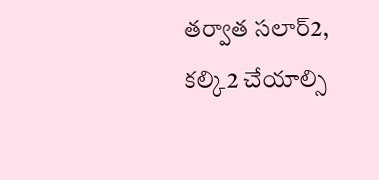తర్వాత సలార్2, కల్కి2 చేయాల్సి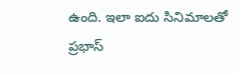ఉంది. ఇలా ఐదు సినిమాలతో ప్రభాస్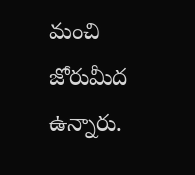మంచి జోరుమీద ఉన్నారు.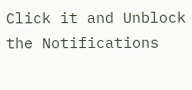Click it and Unblock the Notifications